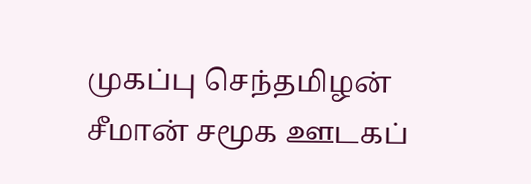முகப்பு செந்தமிழன் சீமான் சமூக ஊடகப்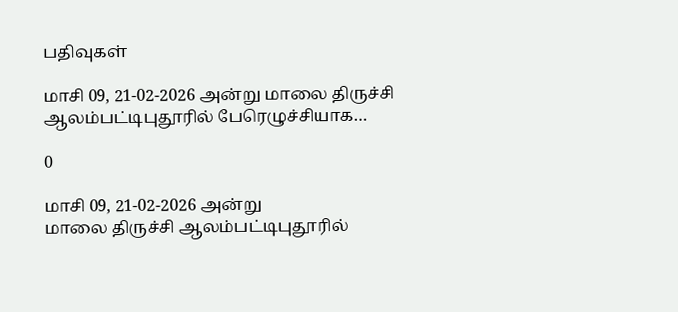பதிவுகள்

மாசி 09, 21-02-2026 அன்று மாலை திருச்சி ஆலம்பட்டிபுதூரில் பேரெழுச்சியாக…

0

மாசி 09, 21-02-2026 அன்று
மாலை திருச்சி ஆலம்பட்டிபுதூரில்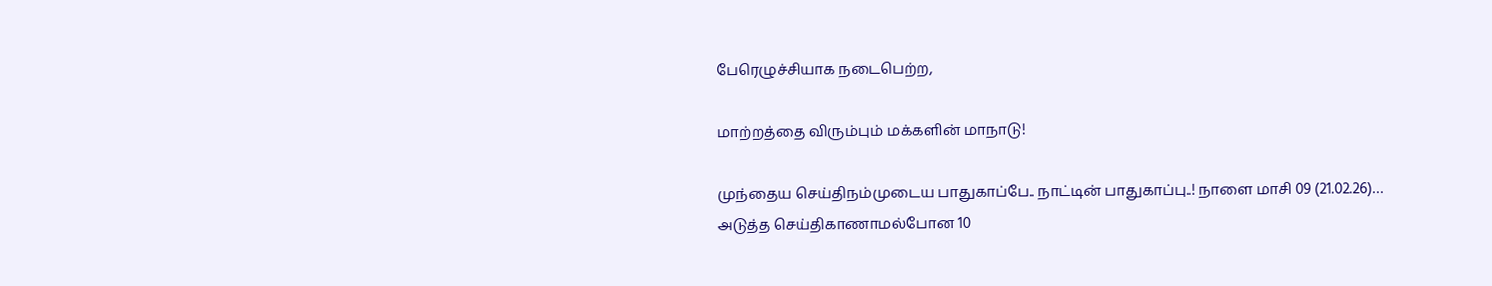பேரெழுச்சியாக நடைபெற்ற,

மாற்றத்தை விரும்பும் மக்களின் மாநாடு!

முந்தைய செய்திநம்முடைய பாதுகாப்பே.. நாட்டின் பாதுகாப்பு..! நாளை மாசி 09 (21.02.26)…
அடுத்த செய்திகாணாமல்போன 10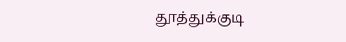தூத்துக்குடி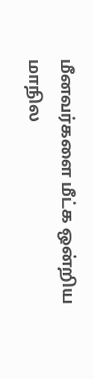மீனவர்களை மீட்க ஒன்றிய மாநில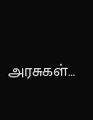அரசுகள்…